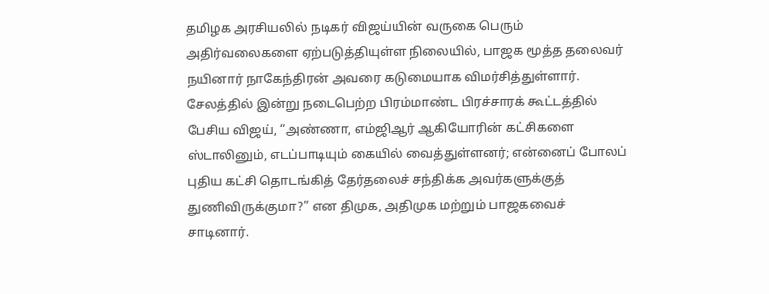தமிழக அரசியலில் நடிகர் விஜய்யின் வருகை பெரும் அதிர்வலைகளை ஏற்படுத்தியுள்ள நிலையில், பாஜக மூத்த தலைவர் நயினார் நாகேந்திரன் அவரை கடுமையாக விமர்சித்துள்ளார். சேலத்தில் இன்று நடைபெற்ற பிரம்மாண்ட பிரச்சாரக் கூட்டத்தில் பேசிய விஜய், “அண்ணா, எம்ஜிஆர் ஆகியோரின் கட்சிகளை ஸ்டாலினும், எடப்பாடியும் கையில் வைத்துள்ளனர்; என்னைப் போலப் புதிய கட்சி தொடங்கித் தேர்தலைச் சந்திக்க அவர்களுக்குத் துணிவிருக்குமா?” என திமுக, அதிமுக மற்றும் பாஜகவைச் சாடினார்.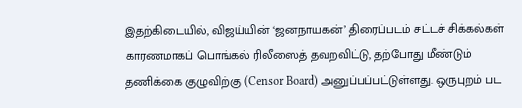இதற்கிடையில், விஜய்யின் ‘ஜனநாயகன்’ திரைப்படம் சட்டச் சிக்கல்கள் காரணமாகப் பொங்கல் ரிலீஸைத் தவறவிட்டு, தற்போது மீண்டும் தணிக்கை குழுவிற்கு (Censor Board) அனுப்பப்பட்டுள்ளது. ஒருபுறம் பட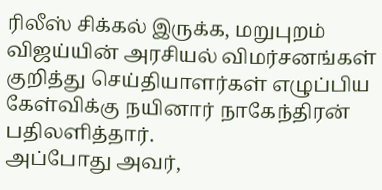ரிலீஸ் சிக்கல் இருக்க, மறுபுறம் விஜய்யின் அரசியல் விமர்சனங்கள் குறித்து செய்தியாளர்கள் எழுப்பிய கேள்விக்கு நயினார் நாகேந்திரன் பதிலளித்தார்.
அப்போது அவர்,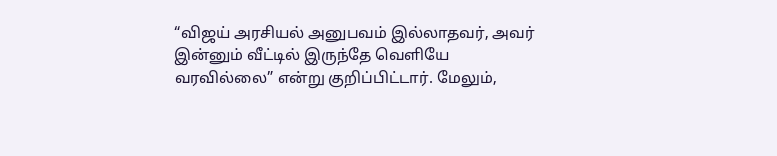“விஜய் அரசியல் அனுபவம் இல்லாதவர், அவர் இன்னும் வீட்டில் இருந்தே வெளியே வரவில்லை” என்று குறிப்பிட்டார். மேலும்,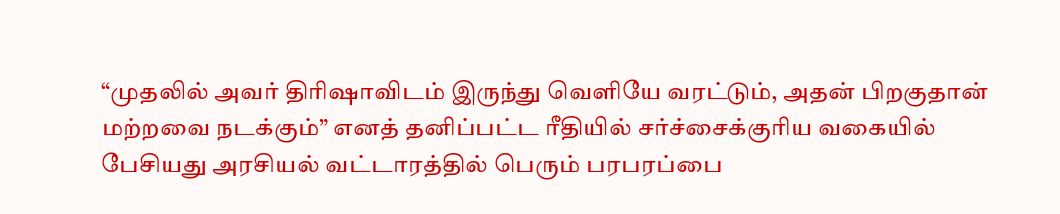“முதலில் அவர் திரிஷாவிடம் இருந்து வெளியே வரட்டும், அதன் பிறகுதான் மற்றவை நடக்கும்” எனத் தனிப்பட்ட ரீதியில் சர்ச்சைக்குரிய வகையில் பேசியது அரசியல் வட்டாரத்தில் பெரும் பரபரப்பை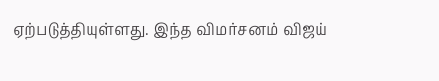ஏற்படுத்தியுள்ளது. இந்த விமர்சனம் விஜய்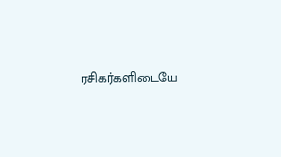ரசிகர்களிடையே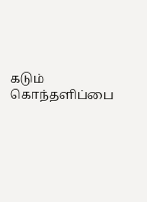கடும் கொந்தளிப்பை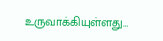உருவாக்கியுள்ளது…